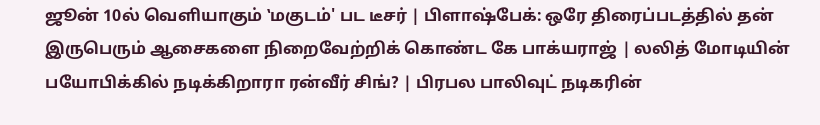ஜூன் 10ல் வெளியாகும் ‛மகுடம்' பட டீசர் | பிளாஷ்பேக்: ஒரே திரைப்படத்தில் தன் இருபெரும் ஆசைகளை நிறைவேற்றிக் கொண்ட கே பாக்யராஜ் | லலித் மோடியின் பயோபிக்கில் நடிக்கிறாரா ரன்வீர் சிங்? | பிரபல பாலிவுட் நடிகரின்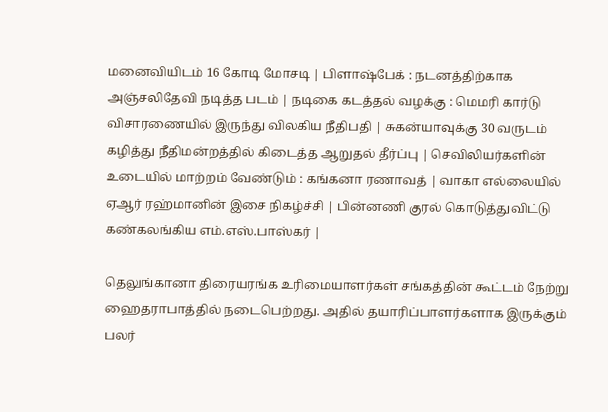மனைவியிடம் 16 கோடி மோசடி | பிளாஷ்பேக் : நடனத்திற்காக அஞ்சலிதேவி நடித்த படம் | நடிகை கடத்தல் வழக்கு : மெமரி கார்டு விசாரணையில் இருந்து விலகிய நீதிபதி | சுகன்யாவுக்கு 30 வருடம் கழித்து நீதிமன்றத்தில் கிடைத்த ஆறுதல் தீர்ப்பு | செவிலியர்களின் உடையில் மாற்றம் வேண்டும் : கங்கனா ரணாவத் | வாகா எல்லையில் ஏஆர் ரஹ்மானின் இசை நிகழ்ச்சி | பின்னணி குரல் கொடுத்துவிட்டு கண்கலங்கிய எம்.எஸ்.பாஸ்கர் |

தெலுங்கானா திரையரங்க உரிமையாளர்கள் சங்கத்தின் கூட்டம் நேற்று ஹைதராபாத்தில் நடைபெற்றது. அதில் தயாரிப்பாளர்களாக இருக்கும் பலர்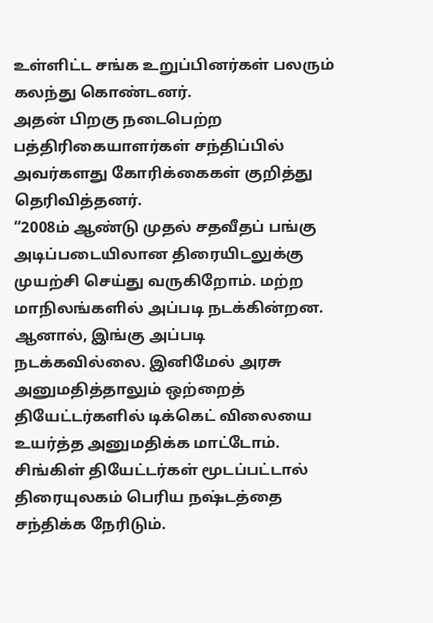உள்ளிட்ட சங்க உறுப்பினர்கள் பலரும் கலந்து கொண்டனர்.
அதன் பிறகு நடைபெற்ற பத்திரிகையாளர்கள் சந்திப்பில் அவர்களது கோரிக்கைகள் குறித்து தெரிவித்தனர்.
“2008ம் ஆண்டு முதல் சதவீதப் பங்கு அடிப்படையிலான திரையிடலுக்கு முயற்சி செய்து வருகிறோம். மற்ற மாநிலங்களில் அப்படி நடக்கின்றன. ஆனால், இங்கு அப்படி நடக்கவில்லை. இனிமேல் அரசு அனுமதித்தாலும் ஒற்றைத் தியேட்டர்களில் டிக்கெட் விலையை உயர்த்த அனுமதிக்க மாட்டோம்.
சிங்கிள் தியேட்டர்கள் மூடப்பட்டால் திரையுலகம் பெரிய நஷ்டத்தை சந்திக்க நேரிடும்.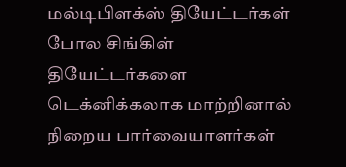மல்டிபிளக்ஸ் தியேட்டர்கள் போல சிங்கிள் தியேட்டர்களை டெக்னிக்கலாக மாற்றினால் நிறைய பார்வையாளர்கள்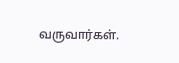வருவார்கள்.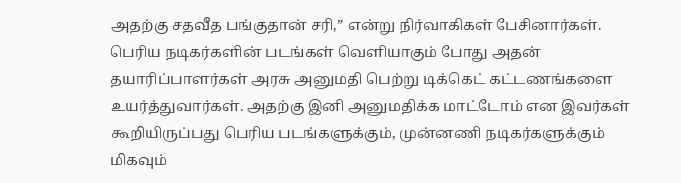அதற்கு சதவீத பங்குதான் சரி,” என்று நிர்வாகிகள் பேசினார்கள்.
பெரிய நடிகர்களின் படங்கள் வெளியாகும் போது அதன் தயாரிப்பாளர்கள் அரசு அனுமதி பெற்று டிக்கெட் கட்டணங்களை உயர்த்துவார்கள். அதற்கு இனி அனுமதிக்க மாட்டோம் என இவர்கள் கூறியிருப்பது பெரிய படங்களுக்கும், முன்னணி நடிகர்களுக்கும் மிகவும்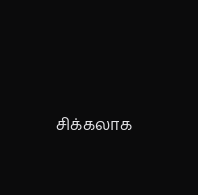சிக்கலாக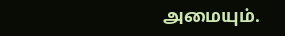அமையும்.